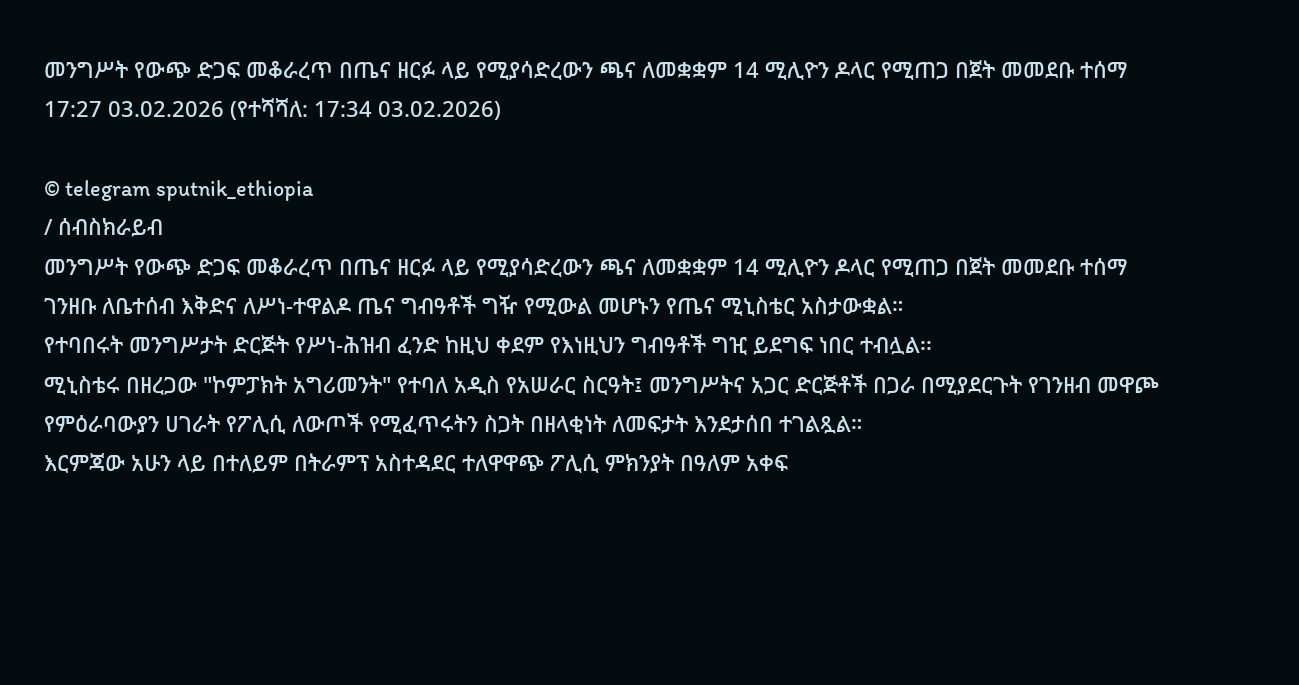መንግሥት የውጭ ድጋፍ መቆራረጥ በጤና ዘርፉ ላይ የሚያሳድረውን ጫና ለመቋቋም 14 ሚሊዮን ዶላር የሚጠጋ በጀት መመደቡ ተሰማ
17:27 03.02.2026 (የተሻሻለ: 17:34 03.02.2026)

© telegram sputnik_ethiopia
/ ሰብስክራይብ
መንግሥት የውጭ ድጋፍ መቆራረጥ በጤና ዘርፉ ላይ የሚያሳድረውን ጫና ለመቋቋም 14 ሚሊዮን ዶላር የሚጠጋ በጀት መመደቡ ተሰማ
ገንዘቡ ለቤተሰብ እቅድና ለሥነ-ተዋልዶ ጤና ግብዓቶች ግዥ የሚውል መሆኑን የጤና ሚኒስቴር አስታውቋል።
የተባበሩት መንግሥታት ድርጅት የሥነ-ሕዝብ ፈንድ ከዚህ ቀደም የእነዚህን ግብዓቶች ግዢ ይደግፍ ነበር ተብሏል፡፡
ሚኒስቴሩ በዘረጋው "ኮምፓክት አግሪመንት" የተባለ አዲስ የአሠራር ስርዓት፤ መንግሥትና አጋር ድርጅቶች በጋራ በሚያደርጉት የገንዘብ መዋጮ የምዕራባውያን ሀገራት የፖሊሲ ለውጦች የሚፈጥሩትን ስጋት በዘላቂነት ለመፍታት እንደታሰበ ተገልጿል።
እርምጃው አሁን ላይ በተለይም በትራምፕ አስተዳደር ተለዋዋጭ ፖሊሲ ምክንያት በዓለም አቀፍ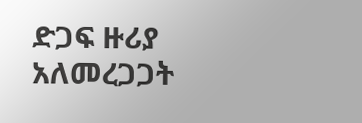ድጋፍ ዙሪያ አለመረጋጋት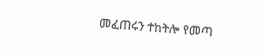መፈጠሩን ተከትሎ የመጣ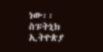ነው፡፡
ስፑትኒክ ኢትዮጵያ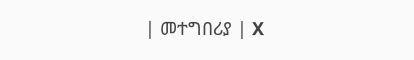| መተግበሪያ | X